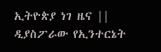ኢትዮጵያ ነገ ዜና || ዲያስፖራው የኢንተርኔት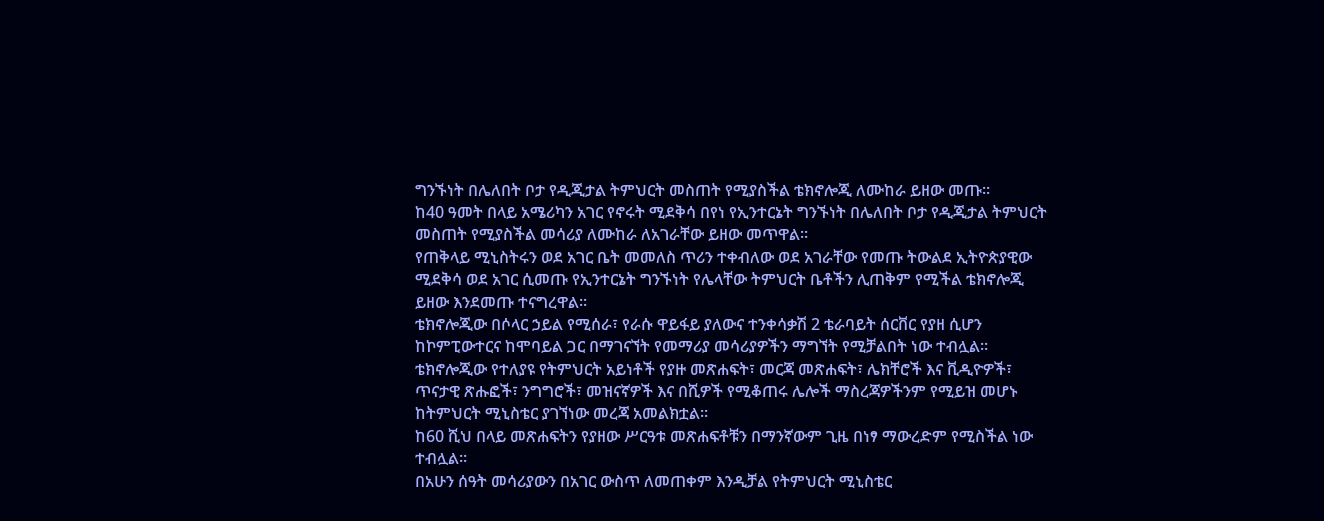ግንኙነት በሌለበት ቦታ የዲጂታል ትምህርት መስጠት የሚያስችል ቴክኖሎጂ ለሙከራ ይዘው መጡ።
ከ40 ዓመት በላይ አሜሪካን አገር የኖሩት ሚደቅሳ በየነ የኢንተርኔት ግንኙነት በሌለበት ቦታ የዲጂታል ትምህርት መስጠት የሚያስችል መሳሪያ ለሙከራ ለአገራቸው ይዘው መጥዋል።
የጠቅላይ ሚኒስትሩን ወደ አገር ቤት መመለስ ጥሪን ተቀብለው ወደ አገራቸው የመጡ ትውልደ ኢትዮጵያዊው ሚደቅሳ ወደ አገር ሲመጡ የኢንተርኔት ግንኙነት የሌላቸው ትምህርት ቤቶችን ሊጠቅም የሚችል ቴክኖሎጂ ይዘው እንደመጡ ተናግረዋል።
ቴክኖሎጂው በሶላር ኃይል የሚሰራ፣ የራሱ ዋይፋይ ያለውና ተንቀሳቃሽ 2 ቴራባይት ሰርቨር የያዘ ሲሆን ከኮምፒውተርና ከሞባይል ጋር በማገናኘት የመማሪያ መሳሪያዎችን ማግኘት የሚቻልበት ነው ተብሏል።
ቴክኖሎጂው የተለያዩ የትምህርት አይነቶች የያዙ መጽሐፍት፣ መርጃ መጽሐፍት፣ ሌክቸሮች እና ቪዲዮዎች፣ ጥናታዊ ጽሑፎች፣ ንግግሮች፣ መዝናኛዎች እና በሺዎች የሚቆጠሩ ሌሎች ማስረጃዎችንም የሚይዝ መሆኑ ከትምህርት ሚኒስቴር ያገኘነው መረጃ አመልክቷል።
ከ60 ሺህ በላይ መጽሐፍትን የያዘው ሥርዓቱ መጽሐፍቶቹን በማንኛውም ጊዜ በነፃ ማውረድም የሚስችል ነው ተብሏል።
በአሁን ሰዓት መሳሪያውን በአገር ውስጥ ለመጠቀም እንዲቻል የትምህርት ሚኒስቴር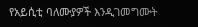የአይሲቲ ባለሙያዎች እንዲገመግሙት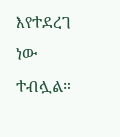እየተደረገ ነው ተብሏል።